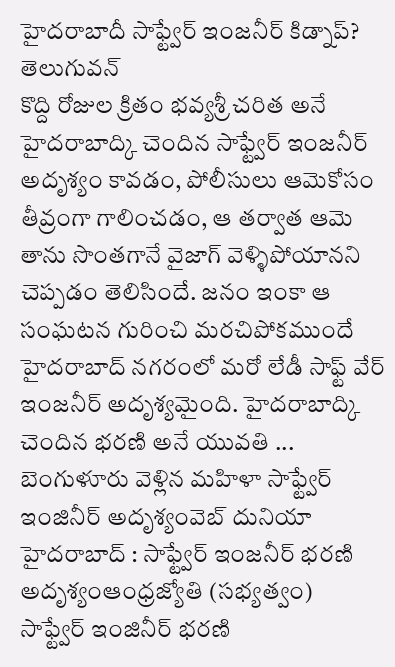హైదరాబాదీ సాఫ్ట్వేర్ ఇంజనీర్ కిడ్నాప్? తెలుగువన్
కొద్ది రోజుల క్రితం భవ్యశ్రీ చరిత అనే హైదరాబాద్కి చెందిన సాఫ్ట్వేర్ ఇంజనీర్ అదృశ్యం కావడం, పోలీసులు ఆమెకోసం తీవ్రంగా గాలించడం, ఆ తర్వాత ఆమె తాను సొంతగానే వైజాగ్ వెళ్ళిపోయానని చెప్పడం తెలిసిందే. జనం ఇంకా ఆ సంఘటన గురించి మరచిపోకముందే హైదరాబాద్ నగరంలో మరో లేడీ సాఫ్ట్ వేర్ ఇంజనీర్ అదృశ్యమైంది. హైదరాబాద్కి చెందిన భరణి అనే యువతి ...
బెంగుళూరు వెళ్లిన మహిళా సాఫ్ట్వేర్ ఇంజినీర్ అదృశ్యంవెబ్ దునియా
హైదరాబాద్ : సాఫ్ట్వేర్ ఇంజనీర్ భరణి అదృశ్యంఆంధ్రజ్యోతి (సభ్యత్వం)
సాఫ్ట్వేర్ ఇంజినీర్ భరణి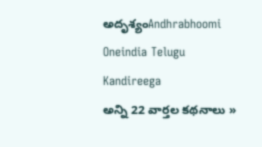అదృశ్యంAndhrabhoomi
Oneindia Telugu
Kandireega
అన్ని 22 వార్తల కథనాలు »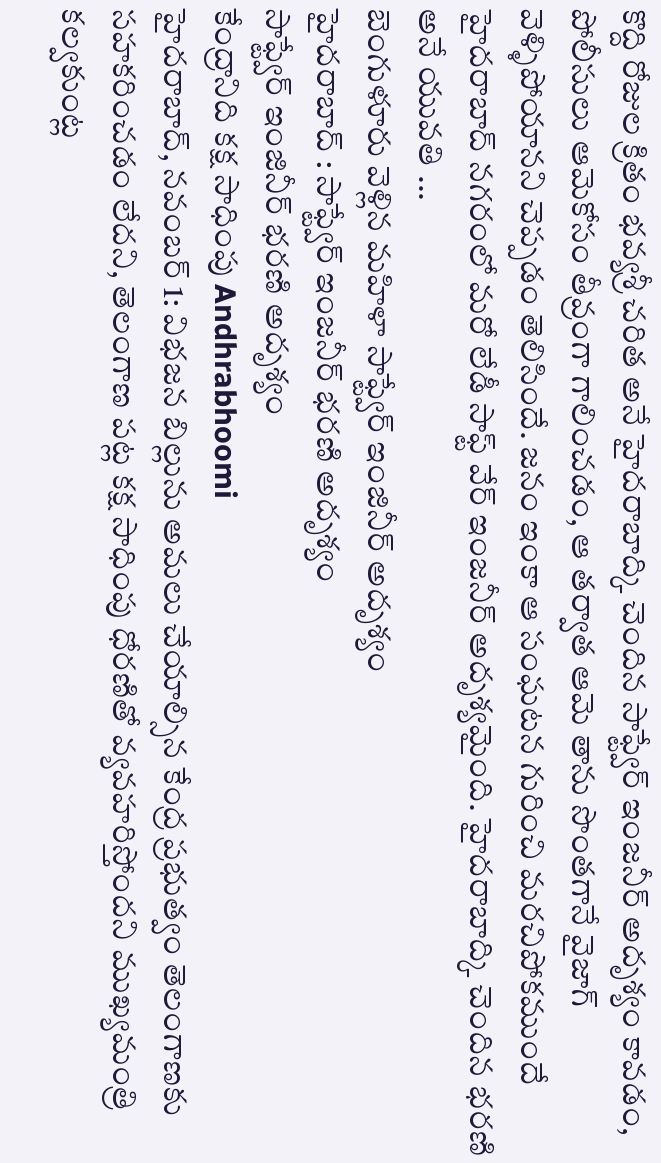కొద్ది రోజుల క్రితం భవ్యశ్రీ చరిత అనే హైదరాబాద్కి చెందిన సాఫ్ట్వేర్ ఇంజనీర్ అదృశ్యం కావడం, పోలీసులు ఆమెకోసం తీవ్రంగా గాలించడం, ఆ తర్వాత ఆమె తాను సొంతగానే వైజాగ్ వెళ్ళిపోయానని చెప్పడం తెలిసిందే. జనం ఇంకా ఆ సంఘటన గురించి మరచిపోకముందే హైదరాబాద్ నగరంలో మరో లేడీ సాఫ్ట్ వేర్ ఇంజనీర్ అదృశ్యమైంది. హైదరాబాద్కి చెందిన భరణి అనే యువతి ...
బెంగుళూరు వెళ్లిన మహిళా సాఫ్ట్వేర్ ఇంజినీర్ అదృశ్యం
హైదరాబాద్ : సాఫ్ట్వేర్ ఇంజనీర్ భరణి అదృశ్యం
సాఫ్ట్వేర్ ఇంజినీర్ భరణి అదృశ్యం
కేంద్రానిది కక్ష సాధింపు Andhrabhoomi
హైదరాబాద్, నవంబర్ 1: విభజన బిల్లును అమలు చేయాల్సిన కేంద్ర ప్రభుత్వం తెలంగాణకు సహకరించడం లేదని, తెలంగాణ పట్ల కక్ష సాధింపు ధోరణితో వ్యవహరిస్తోందని ముఖ్యమంత్రి కల్వకుంట్ల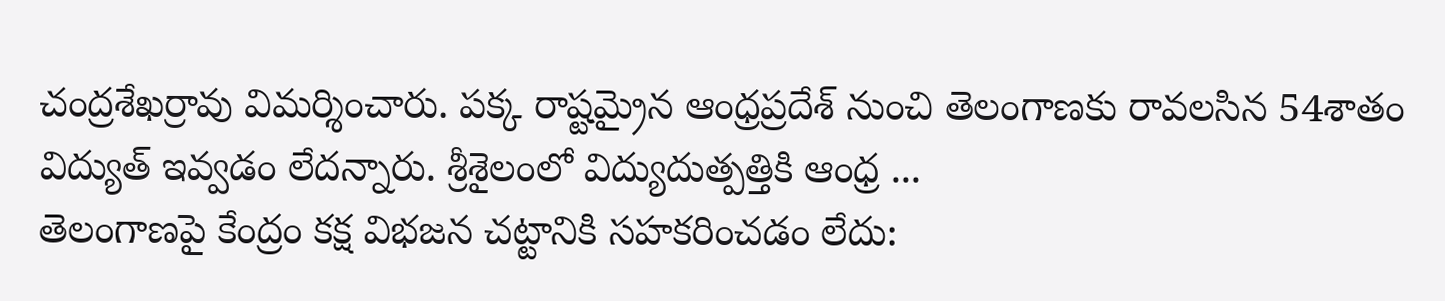చంద్రశేఖర్రావు విమర్శించారు. పక్క రాష్టమ్రైన ఆంధ్రప్రదేశ్ నుంచి తెలంగాణకు రావలసిన 54శాతం విద్యుత్ ఇవ్వడం లేదన్నారు. శ్రీశైలంలో విద్యుదుత్పత్తికి ఆంధ్ర ...
తెలంగాణపై కేంద్రం కక్ష విభజన చట్టానికి సహకరించడం లేదు: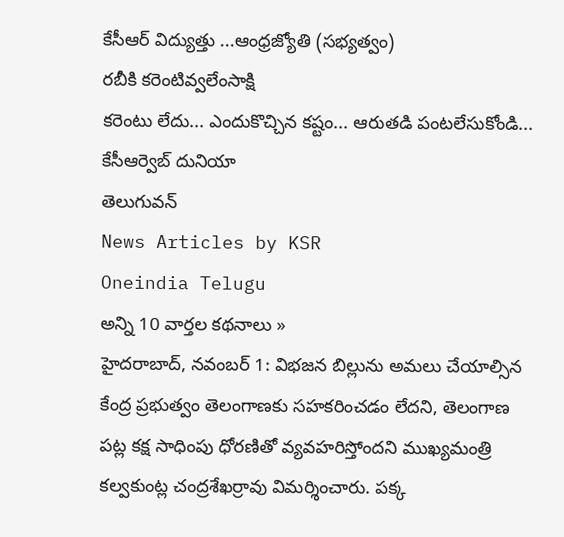కేసీఆర్ విద్యుత్తు ...ఆంధ్రజ్యోతి (సభ్యత్వం)
రబీకి కరెంటివ్వలేంసాక్షి
కరెంటు లేదు... ఎందుకొచ్చిన కష్టం... ఆరుతడి పంటలేసుకోండి... కేసీఆర్వెబ్ దునియా
తెలుగువన్
News Articles by KSR
Oneindia Telugu
అన్ని 10 వార్తల కథనాలు »
హైదరాబాద్, నవంబర్ 1: విభజన బిల్లును అమలు చేయాల్సిన కేంద్ర ప్రభుత్వం తెలంగాణకు సహకరించడం లేదని, తెలంగాణ పట్ల కక్ష సాధింపు ధోరణితో వ్యవహరిస్తోందని ముఖ్యమంత్రి కల్వకుంట్ల చంద్రశేఖర్రావు విమర్శించారు. పక్క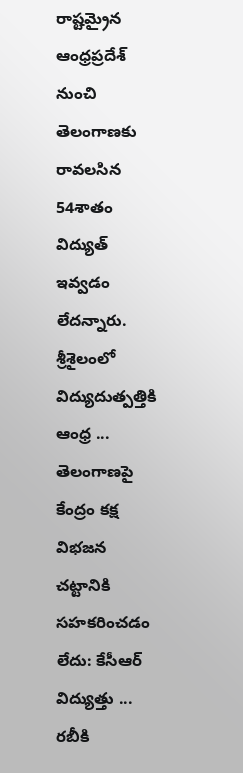రాష్టమ్రైన ఆంధ్రప్రదేశ్ నుంచి తెలంగాణకు రావలసిన 54శాతం విద్యుత్ ఇవ్వడం లేదన్నారు. శ్రీశైలంలో విద్యుదుత్పత్తికి ఆంధ్ర ...
తెలంగాణపై కేంద్రం కక్ష విభజన చట్టానికి సహకరించడం లేదు: కేసీఆర్ విద్యుత్తు ...
రబీకి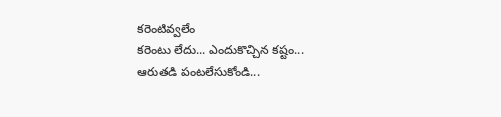కరెంటివ్వలేం
కరెంటు లేదు... ఎందుకొచ్చిన కష్టం... ఆరుతడి పంటలేసుకోండి...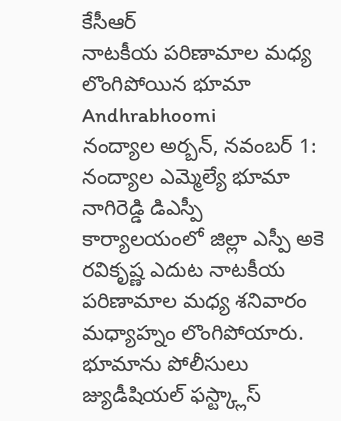కేసీఆర్
నాటకీయ పరిణామాల మధ్య లొంగిపోయిన భూమా Andhrabhoomi
నంద్యాల అర్బన్, నవంబర్ 1: నంద్యాల ఎమ్మెల్యే భూమా నాగిరెడ్డి డిఎస్పీ కార్యాలయంలో జిల్లా ఎస్పీ అకె రవికృష్ణ ఎదుట నాటకీయ పరిణామాల మధ్య శనివారం మధ్యాహ్నం లొంగిపోయారు. భూమాను పోలీసులు జ్యుడీషియల్ ఫస్ట్క్లాస్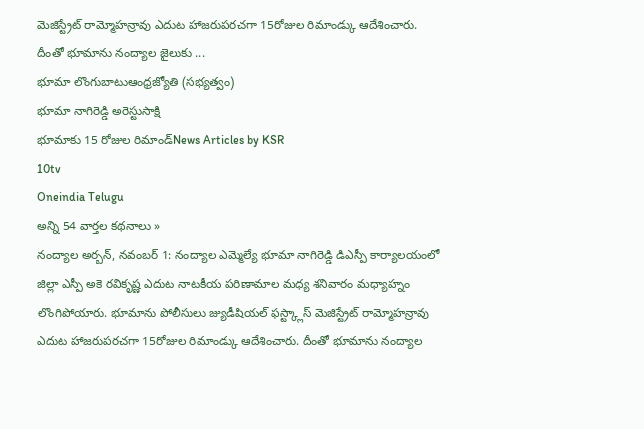మెజిస్ట్రేట్ రామ్మోహన్రావు ఎదుట హాజరుపరచగా 15రోజుల రిమాండ్కు ఆదేశించారు. దీంతో భూమాను నంద్యాల జైలుకు ...
భూమా లొంగుబాటుఆంధ్రజ్యోతి (సభ్యత్వం)
భూమా నాగిరెడ్డి అరెస్టుసాక్షి
భూమాకు 15 రోజుల రిమాండ్News Articles by KSR
10tv
Oneindia Telugu
అన్ని 54 వార్తల కథనాలు »
నంద్యాల అర్బన్, నవంబర్ 1: నంద్యాల ఎమ్మెల్యే భూమా నాగిరెడ్డి డిఎస్పీ కార్యాలయంలో జిల్లా ఎస్పీ అకె రవికృష్ణ ఎదుట నాటకీయ పరిణామాల మధ్య శనివారం మధ్యాహ్నం లొంగిపోయారు. భూమాను పోలీసులు జ్యుడీషియల్ ఫస్ట్క్లాస్ మెజిస్ట్రేట్ రామ్మోహన్రావు ఎదుట హాజరుపరచగా 15రోజుల రిమాండ్కు ఆదేశించారు. దీంతో భూమాను నంద్యాల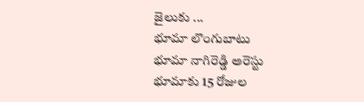జైలుకు ...
భూమా లొంగుబాటు
భూమా నాగిరెడ్డి అరెస్టు
భూమాకు 15 రోజుల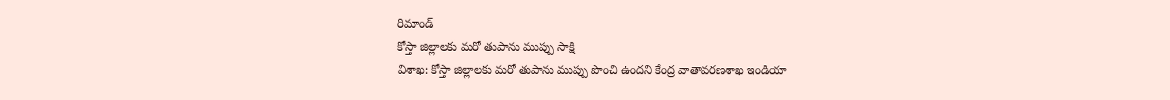రిమాండ్
కోస్తా జిల్లాలకు మరో తుపాను ముప్పు సాక్షి
విశాఖ: కోస్తా జిల్లాలకు మరో తుపాను ముప్పు పొంచి ఉందని కేంద్ర వాతావరణశాఖ ఇండియా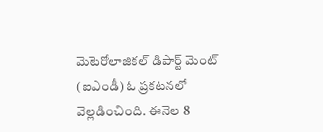మెటెరోలాజికల్ డిపార్ట్ మెంట్ (ఐఎండీ) ఓ ప్రకటనలో వెల్లడించింది. ఈనెల 8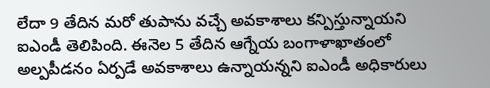లేదా 9 తేదిన మరో తుపాను వచ్చే అవకాశాలు కన్పిస్తున్నాయని ఐఎండీ తెలిపింది. ఈనెల 5 తేదిన ఆగ్నేయ బంగాళాఖాతంలో అల్పపీడనం ఏర్పడే అవకాశాలు ఉన్నాయన్నని ఐఎండీ అధికారులు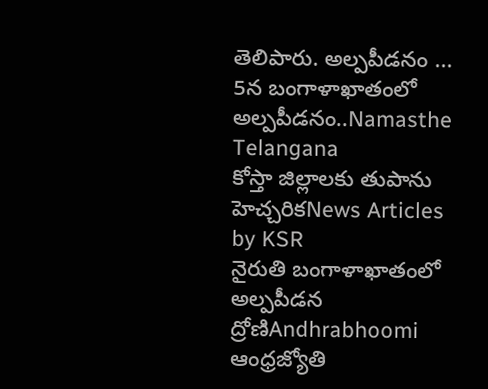తెలిపారు. అల్పపీడనం ...
5న బంగాళాఖాతంలో అల్పపీడనం..Namasthe Telangana
కోస్తా జిల్లాలకు తుపాను హెచ్చరికNews Articles by KSR
నైరుతి బంగాళాఖాతంలో అల్పపీడన ద్రోణిAndhrabhoomi
ఆంధ్రజ్యోతి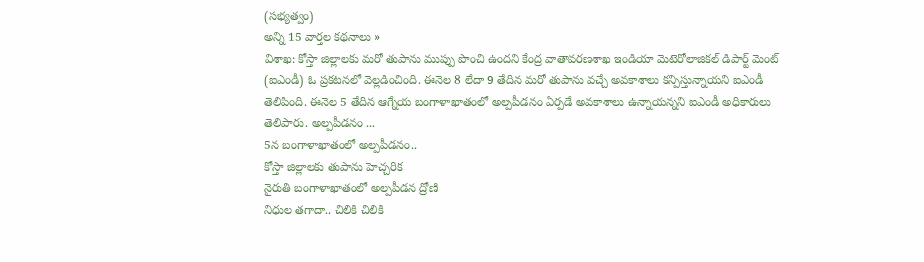(సభ్యత్వం)
అన్ని 15 వార్తల కథనాలు »
విశాఖ: కోస్తా జిల్లాలకు మరో తుపాను ముప్పు పొంచి ఉందని కేంద్ర వాతావరణశాఖ ఇండియా మెటెరోలాజికల్ డిపార్ట్ మెంట్ (ఐఎండీ) ఓ ప్రకటనలో వెల్లడించింది. ఈనెల 8 లేదా 9 తేదిన మరో తుపాను వచ్చే అవకాశాలు కన్పిస్తున్నాయని ఐఎండీ తెలిపింది. ఈనెల 5 తేదిన ఆగ్నేయ బంగాళాఖాతంలో అల్పపీడనం ఏర్పడే అవకాశాలు ఉన్నాయన్నని ఐఎండీ అధికారులు తెలిపారు. అల్పపీడనం ...
5న బంగాళాఖాతంలో అల్పపీడనం..
కోస్తా జిల్లాలకు తుపాను హెచ్చరిక
నైరుతి బంగాళాఖాతంలో అల్పపీడన ద్రోణి
నిధుల తగాదా.. చిలికి చిలికి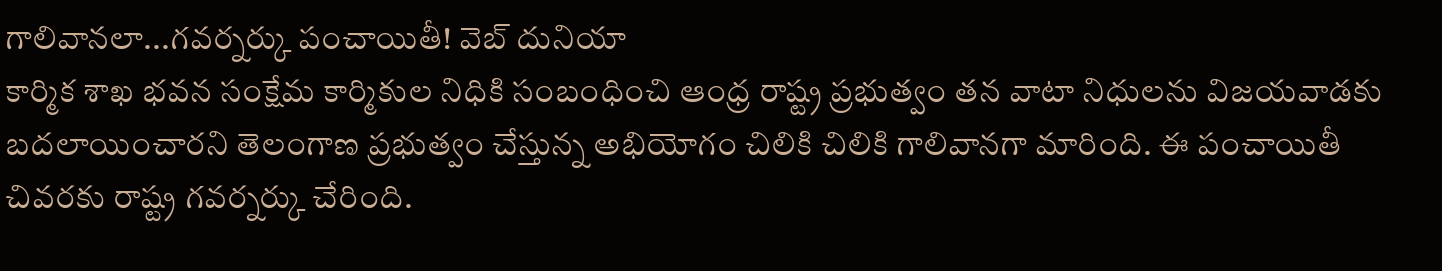గాలివానలా...గవర్నర్కు పంచాయితీ! వెబ్ దునియా
కార్మిక శాఖ భవన సంక్షేమ కార్మికుల నిధికి సంబంధించి ఆంధ్ర రాష్ట్ర ప్రభుత్వం తన వాటా నిధులను విజయవాడకు బదలాయించారని తెలంగాణ ప్రభుత్వం చేస్తున్న అభియోగం చిలికి చిలికి గాలివానగా మారింది. ఈ పంచాయితీ చివరకు రాష్ట్ర గవర్నర్కు చేరింది.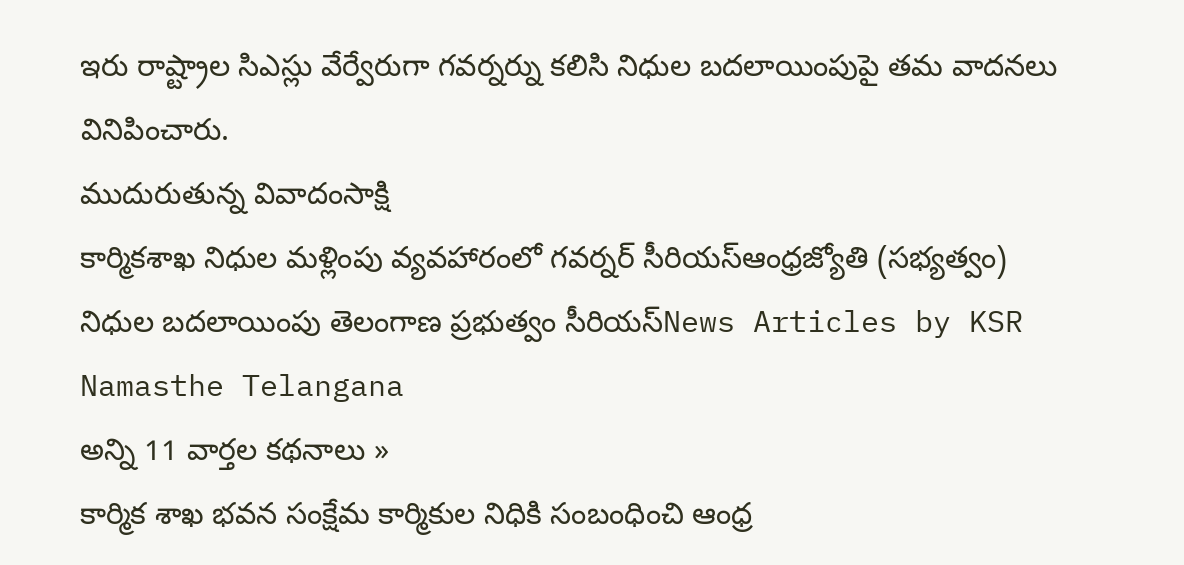ఇరు రాష్ట్రాల సిఎస్లు వేర్వేరుగా గవర్నర్ను కలిసి నిధుల బదలాయింపుపై తమ వాదనలు వినిపించారు.
ముదురుతున్న వివాదంసాక్షి
కార్మికశాఖ నిధుల మళ్లింపు వ్యవహారంలో గవర్నర్ సీరియస్ఆంధ్రజ్యోతి (సభ్యత్వం)
నిధుల బదలాయింపు తెలంగాణ ప్రభుత్వం సీరియస్News Articles by KSR
Namasthe Telangana
అన్ని 11 వార్తల కథనాలు »
కార్మిక శాఖ భవన సంక్షేమ కార్మికుల నిధికి సంబంధించి ఆంధ్ర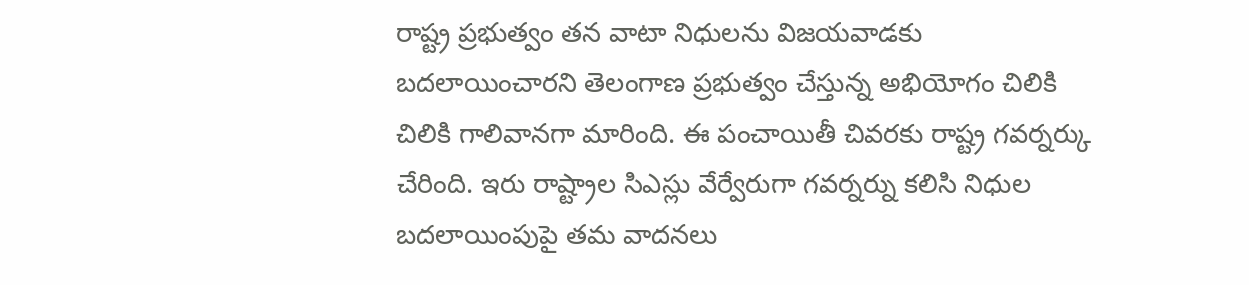రాష్ట్ర ప్రభుత్వం తన వాటా నిధులను విజయవాడకు బదలాయించారని తెలంగాణ ప్రభుత్వం చేస్తున్న అభియోగం చిలికి చిలికి గాలివానగా మారింది. ఈ పంచాయితీ చివరకు రాష్ట్ర గవర్నర్కు చేరింది. ఇరు రాష్ట్రాల సిఎస్లు వేర్వేరుగా గవర్నర్ను కలిసి నిధుల బదలాయింపుపై తమ వాదనలు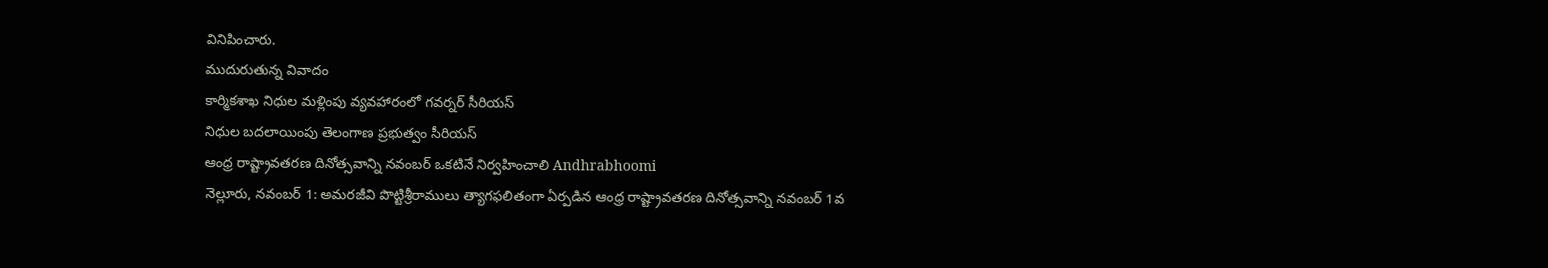వినిపించారు.
ముదురుతున్న వివాదం
కార్మికశాఖ నిధుల మళ్లింపు వ్యవహారంలో గవర్నర్ సీరియస్
నిధుల బదలాయింపు తెలంగాణ ప్రభుత్వం సీరియస్
ఆంధ్ర రాష్ట్రావతరణ దినోత్సవాన్ని నవంబర్ ఒకటినే నిర్వహించాలి Andhrabhoomi
నెల్లూరు, నవంబర్ 1: అమరజీవి పొట్టిశ్రీరాములు త్యాగఫలితంగా ఏర్పడిన ఆంధ్ర రాష్ట్రావతరణ దినోత్సవాన్ని నవంబర్ 1వ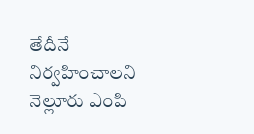తేదీనే నిర్వహించాలని నెల్లూరు ఎంపి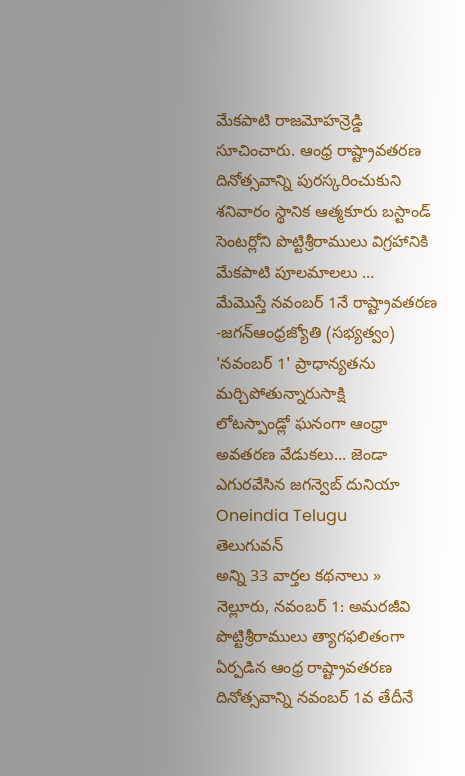మేకపాటి రాజమోహన్రెడ్డి సూచించారు. ఆంధ్ర రాష్ట్రావతరణ దినోత్సవాన్ని పురస్కరించుకుని శనివారం స్థానిక ఆత్మకూరు బస్టాండ్ సెంటర్లోని పొట్టిశ్రీరాములు విగ్రహానికి మేకపాటి పూలమాలలు ...
మేమొస్తే నవంబర్ 1నే రాష్ట్రావతరణ -జగన్ఆంధ్రజ్యోతి (సభ్యత్వం)
'నవంబర్ 1' ప్రాధాన్యతను మర్చిపోతున్నారుసాక్షి
లోటస్పాండ్లో ఘనంగా ఆంధ్రా అవతరణ వేడుకలు... జెండా ఎగురవేసిన జగన్వెబ్ దునియా
Oneindia Telugu
తెలుగువన్
అన్ని 33 వార్తల కథనాలు »
నెల్లూరు, నవంబర్ 1: అమరజీవి పొట్టిశ్రీరాములు త్యాగఫలితంగా ఏర్పడిన ఆంధ్ర రాష్ట్రావతరణ దినోత్సవాన్ని నవంబర్ 1వ తేదీనే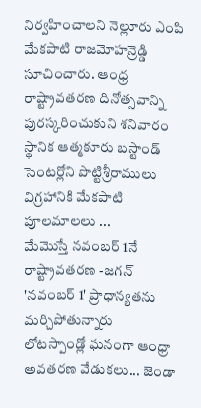నిర్వహించాలని నెల్లూరు ఎంపి మేకపాటి రాజమోహన్రెడ్డి సూచించారు. ఆంధ్ర రాష్ట్రావతరణ దినోత్సవాన్ని పురస్కరించుకుని శనివారం స్థానిక ఆత్మకూరు బస్టాండ్ సెంటర్లోని పొట్టిశ్రీరాములు విగ్రహానికి మేకపాటి పూలమాలలు ...
మేమొస్తే నవంబర్ 1నే రాష్ట్రావతరణ -జగన్
'నవంబర్ 1' ప్రాధాన్యతను మర్చిపోతున్నారు
లోటస్పాండ్లో ఘనంగా ఆంధ్రా అవతరణ వేడుకలు... జెండా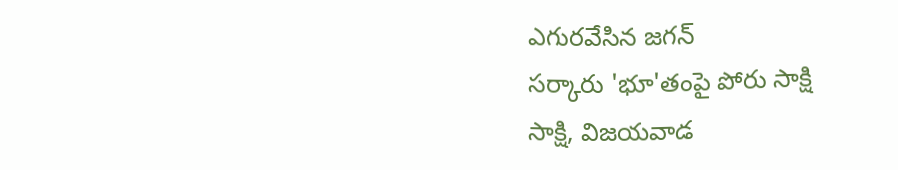ఎగురవేసిన జగన్
సర్కారు 'భూ'తంపై పోరు సాక్షి
సాక్షి, విజయవాడ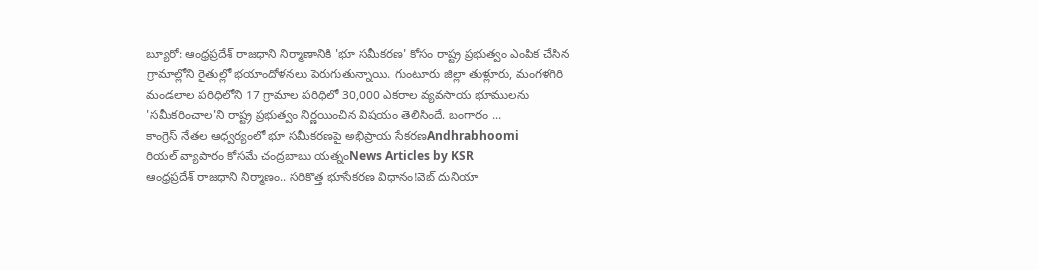బ్యూరో: ఆంధ్రప్రదేశ్ రాజధాని నిర్మాణానికి 'భూ సమీకరణ' కోసం రాష్ట్ర ప్రభుత్వం ఎంపిక చేసిన గ్రామాల్లోని రైతుల్లో భయాందోళనలు పెరుగుతున్నాయి. గుంటూరు జిల్లా తుళ్లూరు, మంగళగిరి మండలాల పరిధిలోని 17 గ్రామాల పరిధిలో 30,000 ఎకరాల వ్యవసాయ భూములను 'సమీకరించాల'ని రాష్ట్ర ప్రభుత్వం నిర్ణయించిన విషయం తెలిసిందే. బంగారం ...
కాంగ్రెస్ నేతల ఆధ్వర్యంలో భూ సమీకరణపై అభిప్రాయ సేకరణAndhrabhoomi
రియల్ వ్యాపారం కోసమే చంద్రబాబు యత్నంNews Articles by KSR
ఆంధ్రప్రదేశ్ రాజధాని నిర్మాణం.. సరికొత్త భూసేకరణ విధానం!వెబ్ దునియా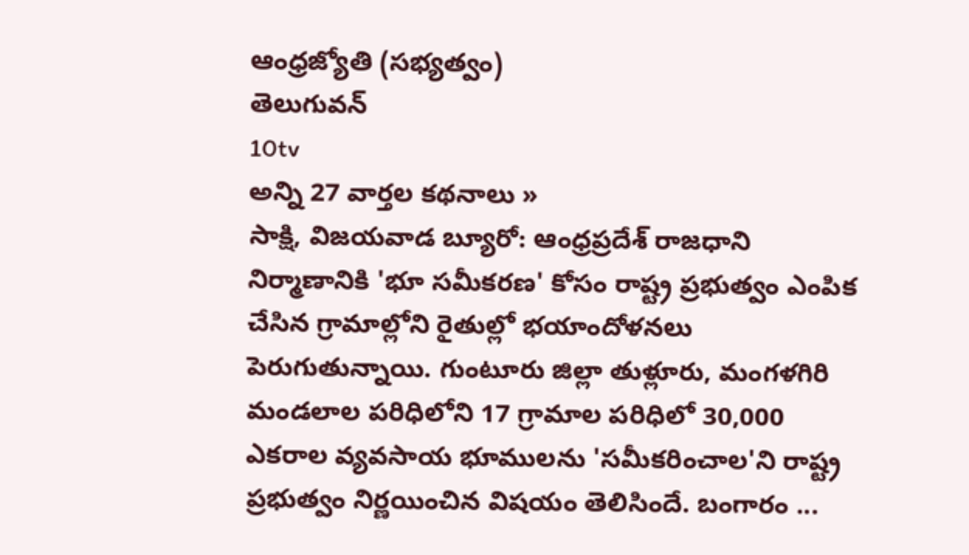ఆంధ్రజ్యోతి (సభ్యత్వం)
తెలుగువన్
10tv
అన్ని 27 వార్తల కథనాలు »
సాక్షి, విజయవాడ బ్యూరో: ఆంధ్రప్రదేశ్ రాజధాని నిర్మాణానికి 'భూ సమీకరణ' కోసం రాష్ట్ర ప్రభుత్వం ఎంపిక చేసిన గ్రామాల్లోని రైతుల్లో భయాందోళనలు పెరుగుతున్నాయి. గుంటూరు జిల్లా తుళ్లూరు, మంగళగిరి మండలాల పరిధిలోని 17 గ్రామాల పరిధిలో 30,000 ఎకరాల వ్యవసాయ భూములను 'సమీకరించాల'ని రాష్ట్ర ప్రభుత్వం నిర్ణయించిన విషయం తెలిసిందే. బంగారం ...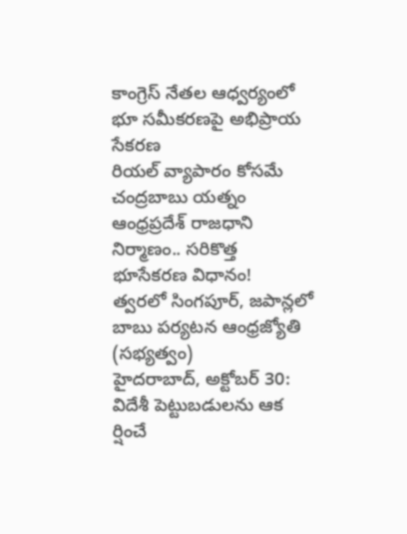కాంగ్రెస్ నేతల ఆధ్వర్యంలో భూ సమీకరణపై అభిప్రాయ సేకరణ
రియల్ వ్యాపారం కోసమే చంద్రబాబు యత్నం
ఆంధ్రప్రదేశ్ రాజధాని నిర్మాణం.. సరికొత్త భూసేకరణ విధానం!
త్వరలో సింగపూర్, జపాన్లలో బాబు పర్యటన ఆంధ్రజ్యోతి (సభ్యత్వం)
హైదరాబాద్, అక్టోబర్ 30: విదేశీ పెట్టుబడులను ఆక ర్షించే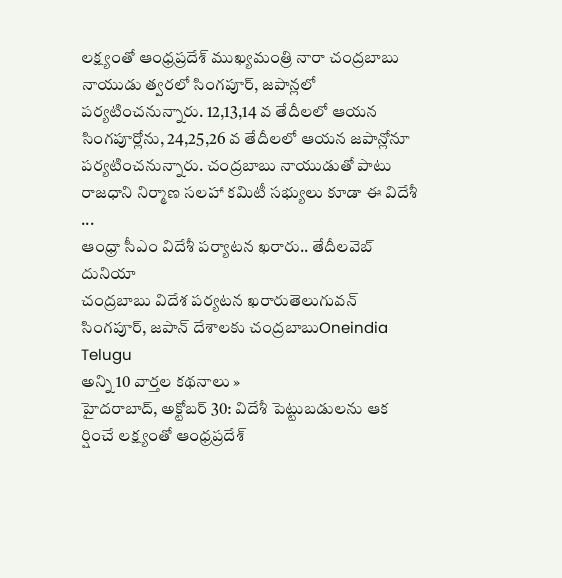లక్ష్యంతో ఆంధ్రప్రదేశ్ ముఖ్యమంత్రి నారా చంద్రబాబు నాయుడు త్వరలో సింగపూర్, జపాన్లలో పర్యటించనున్నారు. 12,13,14 వ తేదీలలో ఆయన సింగపూర్లోను, 24,25,26 వ తేదీలలో ఆయన జపాన్లోనూ పర్యటించనున్నారు. చంద్రబాబు నాయుడుతో పాటు రాజధాని నిర్మాణ సలహా కమిటీ సభ్యులు కూడా ఈ విదేశీ ...
ఆంధ్రా సీఎం విదేశీ పర్యాటన ఖరారు.. తేదీలవెబ్ దునియా
చంద్రబాబు విదేశ పర్యటన ఖరారుతెలుగువన్
సింగపూర్, జపాన్ దేశాలకు చంద్రబాబుOneindia Telugu
అన్ని 10 వార్తల కథనాలు »
హైదరాబాద్, అక్టోబర్ 30: విదేశీ పెట్టుబడులను ఆక ర్షించే లక్ష్యంతో ఆంధ్రప్రదేశ్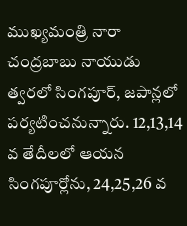ముఖ్యమంత్రి నారా చంద్రబాబు నాయుడు త్వరలో సింగపూర్, జపాన్లలో పర్యటించనున్నారు. 12,13,14 వ తేదీలలో ఆయన సింగపూర్లోను, 24,25,26 వ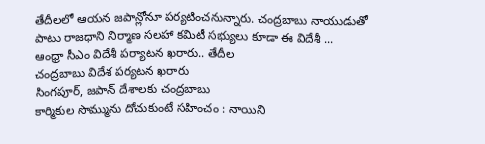తేదీలలో ఆయన జపాన్లోనూ పర్యటించనున్నారు. చంద్రబాబు నాయుడుతో పాటు రాజధాని నిర్మాణ సలహా కమిటీ సభ్యులు కూడా ఈ విదేశీ ...
ఆంధ్రా సీఎం విదేశీ పర్యాటన ఖరారు.. తేదీల
చంద్రబాబు విదేశ పర్యటన ఖరారు
సింగపూర్, జపాన్ దేశాలకు చంద్రబాబు
కార్మికుల సొమ్మును దోచుకుంటే సహించం : నాయిని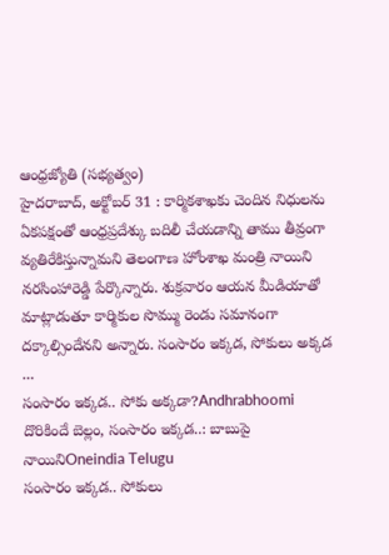ఆంధ్రజ్యోతి (సభ్యత్వం)
హైదరాబాద్, అక్టోబర్ 31 : కార్మికశాఖకు చెందిన నిధులను ఏకపక్షంతో ఆంధ్రప్రదేశ్కు బదిలీ చేయడాన్ని తాము తీవ్రంగా వ్యతిరేకిస్తున్నామని తెలంగాణ హోంశాఖ మంత్రి నాయిని నరసింహారెడ్డి పేర్కొన్నారు. శుక్రవారం ఆయన మీడియాతో మాట్లాడుతూ కార్మికుల సొమ్ము రెండు సమానంగా దక్కాల్సిందేనని అన్నారు. సంసారం ఇక్కడ, సోకులు అక్కడ ...
సంసారం ఇక్కడ.. సోకు అక్కడా?Andhrabhoomi
దొరికిందే బెల్లం, సంసారం ఇక్కడ..: బాబుపై నాయినిOneindia Telugu
సంసారం ఇక్కడ.. సోకులు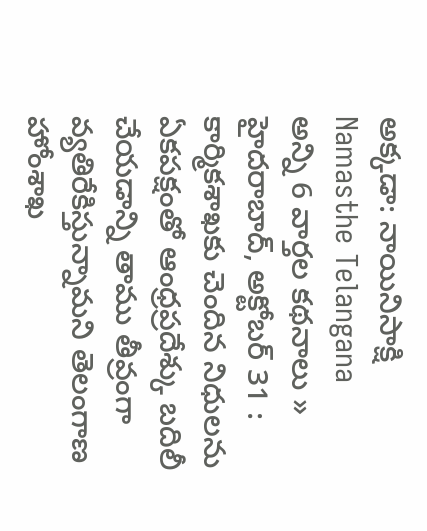అక్కడా: నాయినిసాక్షి
Namasthe Telangana
అన్ని 6 వార్తల కథనాలు »
హైదరాబాద్, అక్టోబర్ 31 : కార్మికశాఖకు చెందిన నిధులను ఏకపక్షంతో ఆంధ్రప్రదేశ్కు బదిలీ చేయడాన్ని తాము తీవ్రంగా వ్యతిరేకిస్తున్నామని తెలంగాణ హోంశాఖ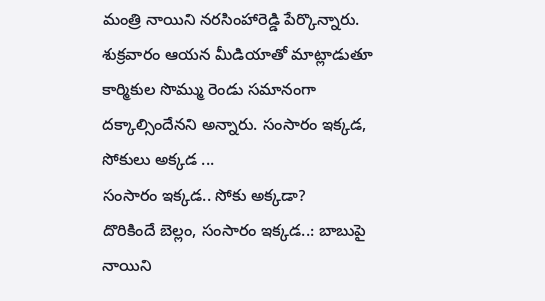మంత్రి నాయిని నరసింహారెడ్డి పేర్కొన్నారు. శుక్రవారం ఆయన మీడియాతో మాట్లాడుతూ కార్మికుల సొమ్ము రెండు సమానంగా దక్కాల్సిందేనని అన్నారు. సంసారం ఇక్కడ, సోకులు అక్కడ ...
సంసారం ఇక్కడ.. సోకు అక్కడా?
దొరికిందే బెల్లం, సంసారం ఇక్కడ..: బాబుపై నాయిని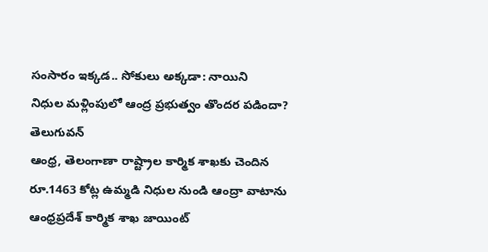సంసారం ఇక్కడ.. సోకులు అక్కడా: నాయిని
నిధుల మళ్లింపులో ఆంద్ర ప్రభుత్వం తొందర పడిందా? తెలుగువన్
ఆంధ్ర, తెలంగాణా రాష్ట్రాల కార్మిక శాఖకు చెందిన రూ.1463 కోట్ల ఉమ్మడి నిధుల నుండి ఆంద్రా వాటాను ఆంధ్రప్రదేశ్ కార్మిక శాఖ జాయింట్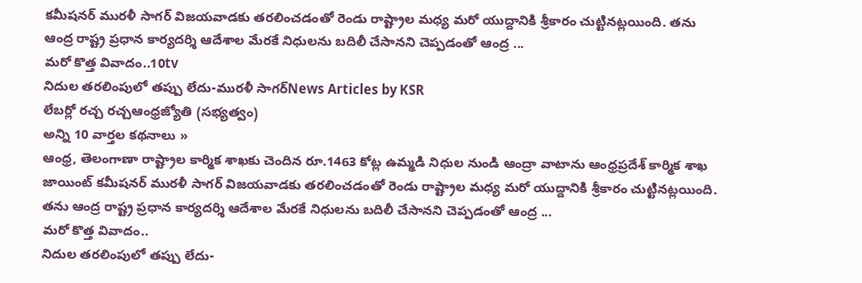కమీషనర్ మురళీ సాగర్ విజయవాడకు తరలించడంతో రెండు రాష్ట్రాల మధ్య మరో యుద్దానికి శ్రీకారం చుట్టినట్లయింది. తను ఆంద్ర రాష్ట్ర ప్రధాన కార్యదర్శి ఆదేశాల మేరకే నిధులను బదిలీ చేసానని చెప్పడంతో ఆంద్ర ...
మరో కొత్త వివాదం..10tv
నిదుల తరలింపులో తప్పు లేదు-మురళీ సాగర్News Articles by KSR
లేబర్లో రచ్చ రచ్చఆంధ్రజ్యోతి (సభ్యత్వం)
అన్ని 10 వార్తల కథనాలు »
ఆంధ్ర, తెలంగాణా రాష్ట్రాల కార్మిక శాఖకు చెందిన రూ.1463 కోట్ల ఉమ్మడి నిధుల నుండి ఆంద్రా వాటాను ఆంధ్రప్రదేశ్ కార్మిక శాఖ జాయింట్ కమీషనర్ మురళీ సాగర్ విజయవాడకు తరలించడంతో రెండు రాష్ట్రాల మధ్య మరో యుద్దానికి శ్రీకారం చుట్టినట్లయింది. తను ఆంద్ర రాష్ట్ర ప్రధాన కార్యదర్శి ఆదేశాల మేరకే నిధులను బదిలీ చేసానని చెప్పడంతో ఆంద్ర ...
మరో కొత్త వివాదం..
నిదుల తరలింపులో తప్పు లేదు-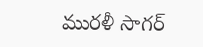మురళీ సాగర్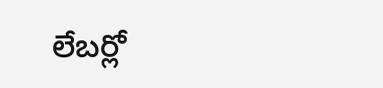లేబర్లో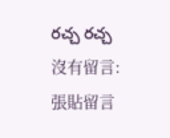రచ్చ రచ్చ
沒有留言:
張貼留言